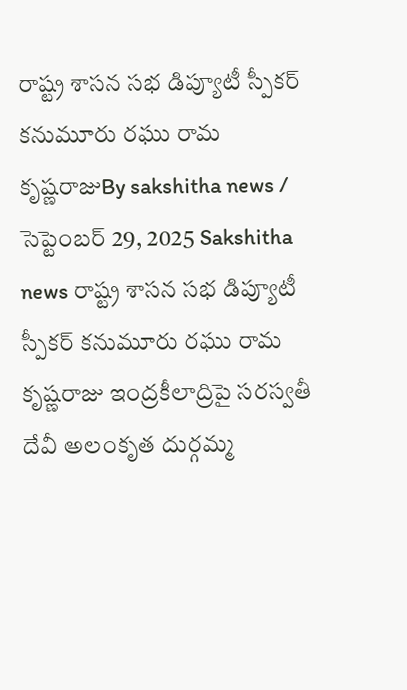రాష్ట్ర శాసన సభ డిప్యూటీ స్పీకర్ కనుమూరు రఘు రామ కృష్ణరాజుBy sakshitha news / సెప్టెంబర్ 29, 2025 Sakshitha news రాష్ట్ర శాసన సభ డిప్యూటీ స్పీకర్ కనుమూరు రఘు రామ కృష్ణరాజు ఇంద్రకీలాద్రిపై సరస్వతీ దేవీ అలంకృత దుర్గమ్మ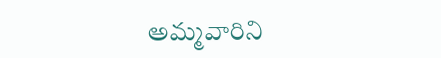అమ్మవారిని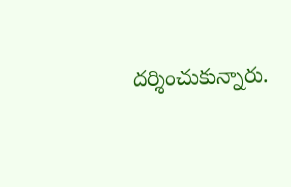దర్శించుకున్నారు.